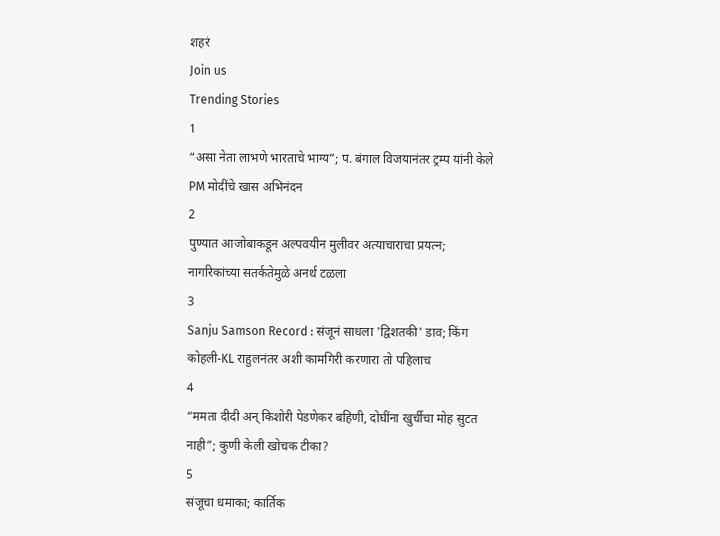शहरं
Join us
Trending Stories
1
“असा नेता लाभणे भारताचे भाग्य”; प. बंगाल विजयानंतर ट्रम्प यांनी केले PM मोदींचे खास अभिनंदन
2
पुण्यात आजोबाकडून अल्पवयीन मुलीवर अत्याचाराचा प्रयत्न; नागरिकांच्या सतर्कतेमुळे अनर्थ टळला
3
Sanju Samson Record : संजूनं साधला 'द्विशतकी' डाव; किंग कोहली-KL राहुलनंतर अशी कामगिरी करणारा तो पहिलाच
4
“ममता दीदी अन् किशोरी पेडणेकर बहिणी, दोघींना खुर्चीचा मोह सुटत नाही”; कुणी केली खोचक टीका?
5
संजूचा धमाका; कार्तिक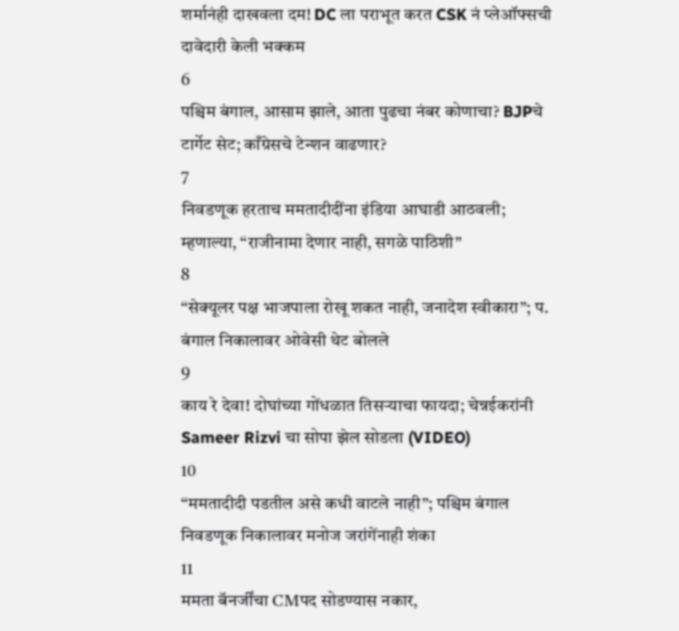शर्मानंही दाखवला दम! DC ला पराभूत करत CSK नं प्लेऑफ्सची दावेदारी केली भक्कम
6
पश्चिम बंगाल, आसाम झाले, आता पुढचा नंबर कोणाचा? BJPचे टार्गेट सेट; काँग्रेसचे टेन्शन वाढणार?
7
निवडणूक हरताच ममतादीदींना इंडिया आघाडी आठवली; म्हणाल्या, “राजीनामा देणार नाही, सगळे पाठिशी”
8
“सेक्यूलर पक्ष भाजपाला रोखू शकत नाही, जनादेश स्वीकारा”; प. बंगाल निकालावर ओवेसी थेट बोलले
9
काय रे देवा! दोघांच्या गोंधळात तिसऱ्याचा फायदा; चेन्नईकरांनी Sameer Rizvi चा सोपा झेल सोडला (VIDEO)
10
“ममतादीदी पडतील असे कधी वाटले नाही”; पश्चिम बंगाल निवडणूक निकालावर मनोज जरांगेंनाही शंका
11
ममता बॅनर्जींचा CMपद सोडण्यास नकार,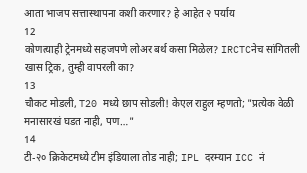आता भाजप सत्तास्थापना कशी करणार? हे आहेत २ पर्याय
12
कोणत्याही ट्रेनमध्ये सहजपणे लोअर बर्थ कसा मिळेल? IRCTCनेच सांगितली खास ट्रिक, तुम्ही वापरली का?
13
चौकट मोडली, T20 मध्ये छाप सोडली! केएल राहुल म्हणतो; "प्रत्येक वेळी मनासारखं घडत नाही, पण…"
14
टी-२० क्रिकेटमध्ये टीम इंडियाला तोड नाही; IPL दरम्यान ICC नं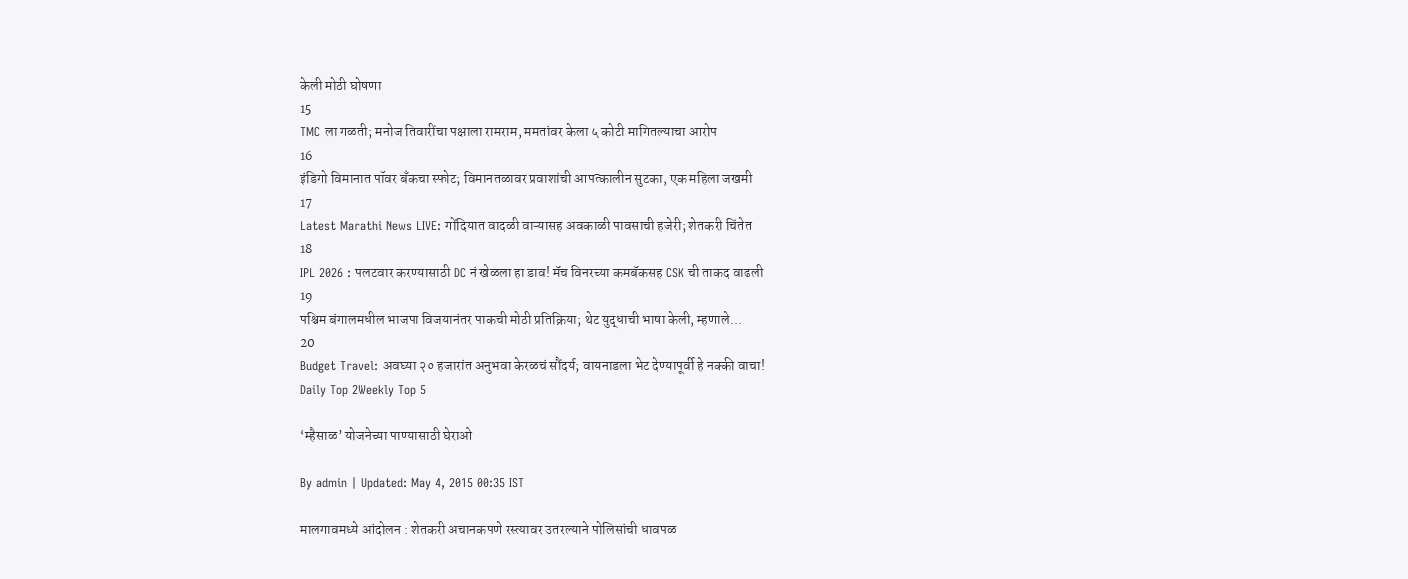केली मोठी घोषणा
15
TMC ला गळती; मनोज तिवारींचा पक्षाला रामराम, ममतांवर केला ५ कोटी मागितल्याचा आरोप
16
इंडिगो विमानात पॉवर बँकचा स्फोट; विमानतळावर प्रवाशांची आपत्कालीन सुटका, एक महिला जखमी
17
Latest Marathi News LIVE: गोंदियात वादळी वाऱ्यासह अवकाळी पावसाची हजेरी; शेतकरी चिंतेत
18
IPL 2026 : पलटवार करण्यासाठी DC नं खेळला हा डाव! मॅच विनरच्या कमबॅकसह CSK ची ताकद वाढली
19
पश्चिम बंगालमधील भाजपा विजयानंतर पाकची मोठी प्रतिक्रिया; थेट युद्धाची भाषा केली, म्हणाले...
20
Budget Travel: अवघ्या २० हजारांत अनुभवा केरळचं सौंदर्य; वायनाडला भेट देण्यापूर्वी हे नक्की वाचा!
Daily Top 2Weekly Top 5

‘म्हैसाळ’ योजनेच्या पाण्यासाठी घेराओ

By admin | Updated: May 4, 2015 00:35 IST

मालगावमध्ये आंदोलन : शेतकरी अचानकपणे रस्त्यावर उतरल्याने पोलिसांची धावपळ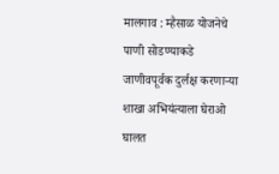मालगाव : म्हैसाळ योजनेचे पाणी सोडण्याकडे जाणीवपूर्वक दुर्लक्ष करणाऱ्या शाखा अभियंत्याला घेराओ घालत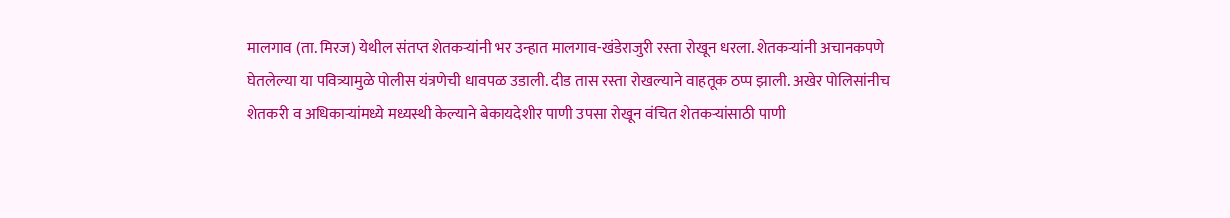मालगाव (ता. मिरज) येथील संतप्त शेतकऱ्यांनी भर उन्हात मालगाव-खंडेराजुरी रस्ता रोखून धरला. शेतकऱ्यांनी अचानकपणे घेतलेल्या या पवित्र्यामुळे पोलीस यंत्रणेची धावपळ उडाली. दीड तास रस्ता रोखल्याने वाहतूक ठप्प झाली. अखेर पोलिसांनीच शेतकरी व अधिकाऱ्यांमध्ये मध्यस्थी केल्याने बेकायदेशीर पाणी उपसा रोखून वंचित शेतकऱ्यांसाठी पाणी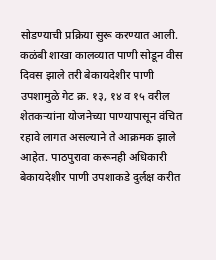सोडण्याची प्रक्रिया सुरू करण्यात आली. कळंबी शाखा कालव्यात पाणी सोडून वीस दिवस झाले तरी बेकायदेशीर पाणी उपशामुळे गेट क्र. १३, १४ व १५ वरील शेतकऱ्यांना योजनेच्या पाण्यापासून वंचित रहावे लागत असल्याने ते आक्रमक झाले आहेत. पाठपुरावा करूनही अधिकारी बेकायदेशीर पाणी उपशाकडे दुर्लक्ष करीत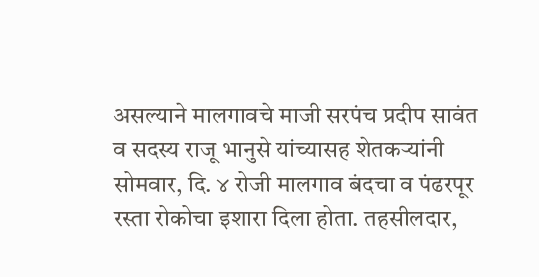असल्याने मालगावचे माजी सरपंच प्रदीप सावंत व सदस्य राजू भानुसे यांच्यासह शेतकऱ्यांनी सोमवार, दि. ४ रोजी मालगाव बंदचा व पंढरपूर रस्ता रोकोचा इशारा दिला होता. तहसीलदार,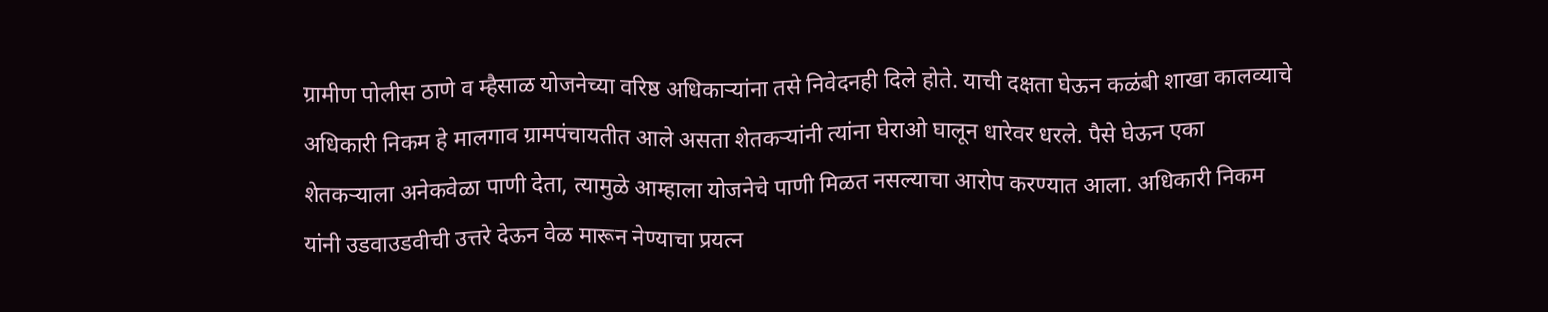ग्रामीण पोलीस ठाणे व म्हैसाळ योजनेच्या वरिष्ठ अधिकाऱ्यांना तसे निवेदनही दिले होते. याची दक्षता घेऊन कळंबी शाखा कालव्याचे अधिकारी निकम हे मालगाव ग्रामपंचायतीत आले असता शेतकऱ्यांनी त्यांना घेराओ घालून धारेवर धरले. पैसे घेऊन एका शेतकऱ्याला अनेकवेळा पाणी देता, त्यामुळे आम्हाला योजनेचे पाणी मिळत नसल्याचा आरोप करण्यात आला. अधिकारी निकम यांनी उडवाउडवीची उत्तरे देऊन वेळ मारून नेण्याचा प्रयत्न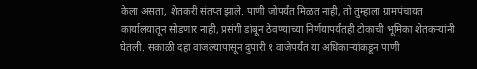केला असता, शेतकरी संतप्त झाले. पाणी जोपर्यंत मिळत नाही, तो तुम्हाला ग्रामपंचायत कार्यालयातून सोडणार नाही, प्रसंगी डांबून ठेवण्याच्या निर्णयापर्यंतही टोकाची भूमिका शेतकऱ्यांनी घेतली. सकाळी दहा वाजल्यापासून दुपारी १ वाजेपर्यंत या अधिकाऱ्यांकडून पाणी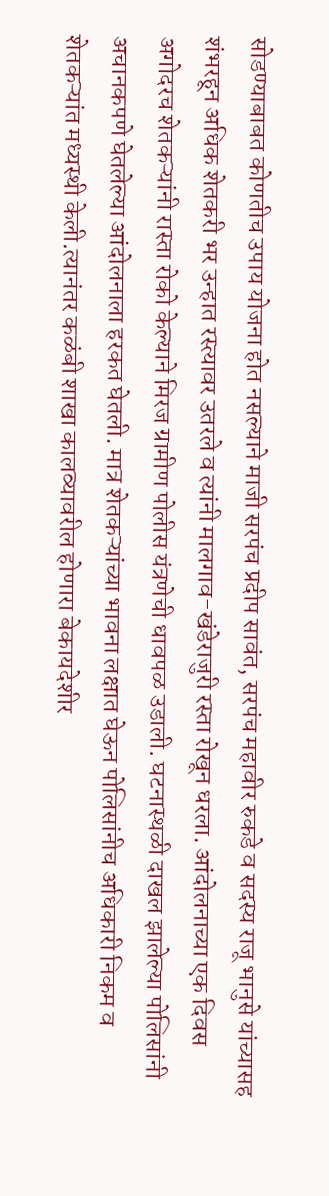सोडण्याबाबत कोणतीच उपाय योजना होत नसल्याने माजी सरपंच प्रदीप सावंत, सरपंच महावीर रुकडे व सदस्य राजू भानुसे यांच्यासह शंभरहून अधिक शेतकरी भर उन्हात रस्त्यावर उतरले व त्यांनी मालगाव-खंडेराजुरी रस्ता रोखून धरला. आंदोलनाच्या एक दिवस अगोदरच शेतकऱ्यांनी रास्ता रोको केल्याने मिरज ग्रामीण पोलीस यंत्रणेची धावपळ उडाली. घटनास्थळी दाखल झालेल्या पोलिसांनी अचानकपणे घेतलेल्या आंदोलनाला हरकत घेतली. मात्र शेतकऱ्यांच्या भावना लक्षात घेऊन पोलिसांनीच अधिकारी निकम व शेतकऱ्यांत मध्यस्थी केली.त्यानंतर कळंबी शाखा कालव्यावरील होणारा बेकायदेशीर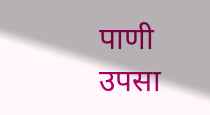पाणी उपसा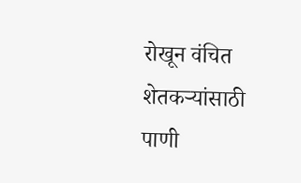रोखून वंचित शेतकऱ्यांसाठी पाणी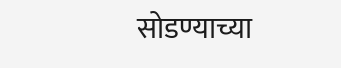सोडण्याच्या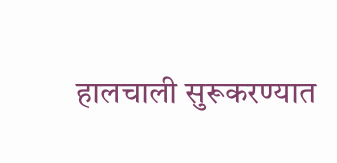हालचाली सुरूकरण्यात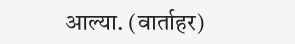आल्या. (वार्ताहर)